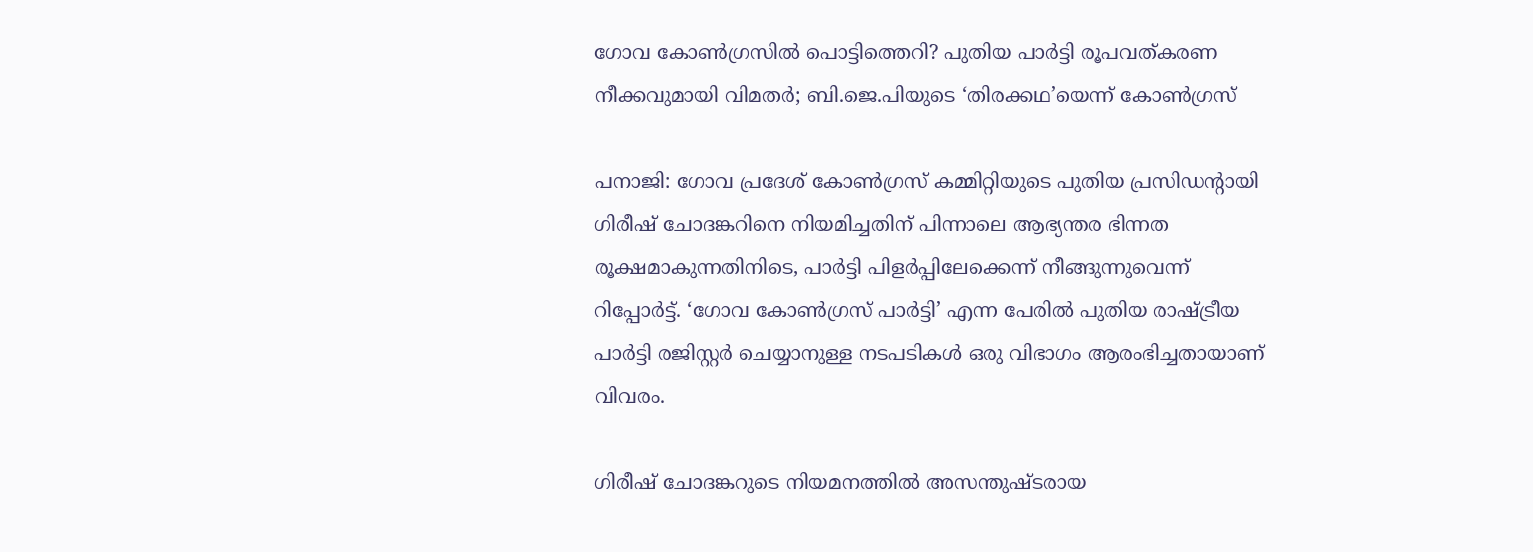ഗോവ കോൺഗ്രസിൽ പൊട്ടിത്തെറി? പുതിയ പാർട്ടി രൂപവത്കരണ നീക്കവുമായി വിമതർ; ബി.ജെ.പിയുടെ ‘തിരക്കഥ’യെന്ന് കോൺഗ്രസ്

പനാജി: ഗോവ പ്രദേശ് കോൺഗ്രസ് കമ്മിറ്റിയുടെ പുതിയ പ്രസിഡന്റായി ഗിരീഷ് ചോദങ്കറിനെ നിയമിച്ചതിന് പിന്നാലെ ആഭ്യന്തര ഭിന്നത രൂക്ഷമാകുന്നതിനിടെ, പാർട്ടി പിളർപ്പിലേക്കെന്ന് നീങ്ങുന്നുവെന്ന് റിപ്പോർട്ട്. ‘ഗോവ കോൺഗ്രസ് പാർട്ടി’ എന്ന പേരിൽ പുതിയ രാഷ്ട്രീയ പാർട്ടി രജിസ്റ്റർ ചെയ്യാനുള്ള നടപടികൾ ഒരു വിഭാഗം ആരംഭിച്ചതായാണ് വിവരം.

ഗിരീഷ് ചോദങ്കറുടെ നിയമനത്തിൽ അസന്തുഷ്ടരായ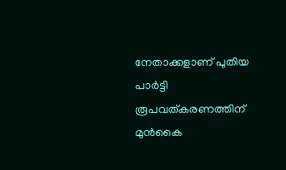നേതാക്കളാണ് പുതിയ പാർട്ടി രൂപവത്കരണത്തിന് മുൻകൈ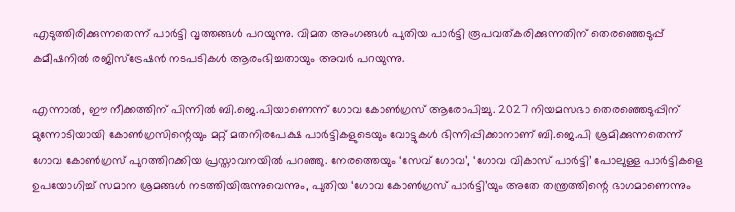എടുത്തിരിക്കുന്നതെന്ന് പാർട്ടി വൃത്തങ്ങൾ പറയുന്നു. വിമത അംഗങ്ങൾ പുതിയ പാർട്ടി രൂപവത്കരിക്കുന്നതിന് തെരഞ്ഞെടുപ്പ് കമീഷനിൽ രജിസ്ട്രേഷൻ നടപടികൾ ആരംഭിച്ചതായും അവർ പറയുന്നു.

എന്നാൽ, ഈ നീക്കത്തിന് പിന്നിൽ ബി.ജെ.പിയാണെന്ന് ഗോവ കോൺഗ്രസ് ആരോപിച്ചു. 2027 നിയമസഭാ തെരഞ്ഞെടുപ്പിന് മുന്നോടിയായി കോൺഗ്രസിന്റെയും മറ്റ് മതനിരപേക്ഷ പാർട്ടികളുടെയും വോട്ടുകൾ ഭിന്നിപ്പിക്കാനാണ് ബി.ജെ.പി ശ്രമിക്കുന്നതെന്ന് ഗോവ കോൺഗ്രസ് പുറത്തിറക്കിയ പ്രസ്താവനയിൽ പറഞ്ഞു. നേരത്തെയും ‘സേവ് ഗോവ’, ‘ഗോവ വികാസ് പാർട്ടി’ പോലുള്ള പാർട്ടികളെ ഉപയോഗിച്ച് സമാന ശ്രമങ്ങൾ നടത്തിയിരുന്നുവെന്നും, പുതിയ ‘ഗോവ കോൺഗ്രസ് പാർട്ടി’യും അതേ തന്ത്രത്തിന്റെ ഭാഗമാണെന്നും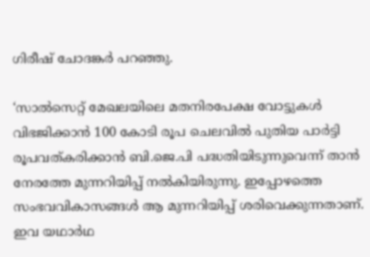ഗിരീഷ് ചോദങ്കർ പറഞ്ഞു.

‘സാൽസെറ്റ് മേഖലയിലെ മതനിരപേക്ഷ വോട്ടുകൾ വിഭജിക്കാൻ 100 കോടി രൂപ ചെലവിൽ പുതിയ പാർട്ടി രൂപവത്കരിക്കാൻ ബി.ജെ.പി പദ്ധതിയിടുന്നുവെന്ന് താൻ നേരത്തേ മുന്നറിയിപ്പ് നൽകിയിരുന്നു. ഇപ്പോഴത്തെ സംഭവവികാസങ്ങൾ ആ മുന്നറിയിപ്പ് ശരിവെക്കുന്നതാണ്. ഇവ യഥാർഥ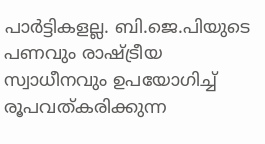പാർട്ടികളല്ല. ബി.ജെ.പിയുടെ പണവും രാഷ്ട്രീയ സ്വാധീനവും ഉപയോഗിച്ച് രൂപവത്കരിക്കുന്ന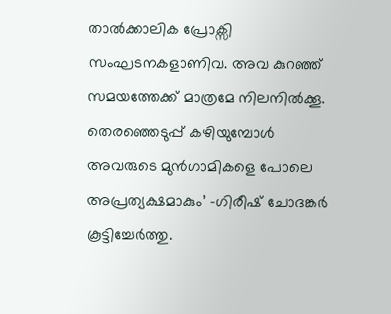താൽക്കാലിക പ്രോക്സി സംഘടനകളാണിവ. അവ കുറഞ്ഞ് സമയത്തേക്ക് മാത്രമേ നിലനിൽക്കൂ. തെരഞ്ഞെടുപ്പ് കഴിയുമ്പോൾ അവരുടെ മുൻഗാമികളെ പോലെ അപ്രത്യക്ഷമാകും’ -ഗിരീഷ് ചോദങ്കർ കൂട്ടിച്ചേർത്തു.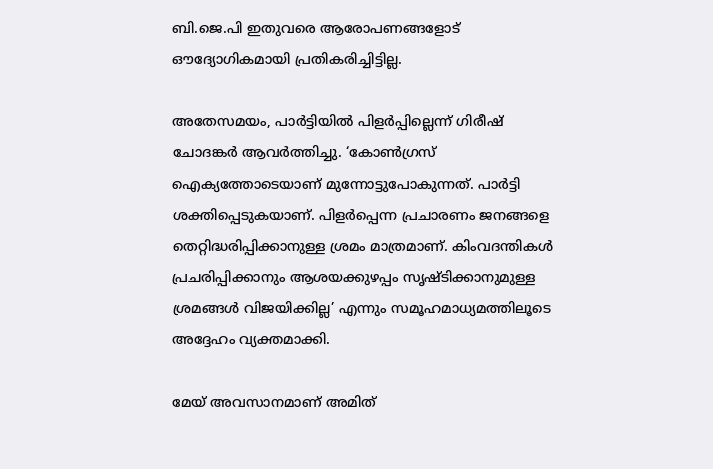ബി.ജെ.പി ഇതുവരെ ആരോപണങ്ങളോട് ഔദ്യോഗികമായി പ്രതികരിച്ചിട്ടില്ല.

അതേസമയം, പാർട്ടിയിൽ പിളർപ്പില്ലെന്ന് ഗിരീഷ് ചോദങ്കർ ആവർത്തിച്ചു. ‘കോൺഗ്രസ് ഐക്യത്തോടെയാണ് മുന്നോട്ടുപോകുന്നത്. പാർട്ടി ശക്തിപ്പെടുകയാണ്. പിളർപ്പെന്ന പ്രചാരണം ജനങ്ങളെ തെറ്റിദ്ധരിപ്പിക്കാനുള്ള ശ്രമം മാത്രമാണ്. കിംവദന്തികൾ പ്രചരിപ്പിക്കാനും ആശയക്കുഴപ്പം സൃഷ്ടിക്കാനുമുള്ള ശ്രമങ്ങൾ വിജയിക്കില്ല’ എന്നും സമൂഹമാധ്യമത്തിലൂടെ അദ്ദേഹം വ്യക്തമാക്കി.

മേയ് അവസാനമാണ് അമിത്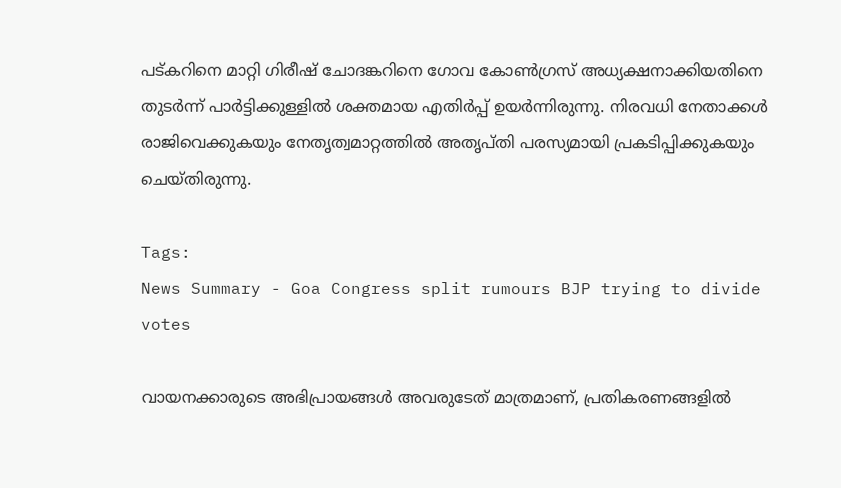പട്കറിനെ മാറ്റി ഗിരീഷ് ചോദങ്കറിനെ ഗോവ കോൺഗ്രസ് അധ്യക്ഷനാക്കിയതിനെ തുടർന്ന് പാർട്ടിക്കുള്ളിൽ ശക്തമായ എതിർപ്പ് ഉയർന്നിരുന്നു. നിരവധി നേതാക്കൾ രാജിവെക്കുകയും നേതൃത്വമാറ്റത്തിൽ അതൃപ്തി പരസ്യമായി പ്രകടിപ്പിക്കുകയും ചെയ്തിരുന്നു.

Tags:
News Summary - Goa Congress split rumours BJP trying to divide votes

വായനക്കാരുടെ അഭിപ്രായങ്ങള്‍ അവരുടേത് മാത്രമാണ്, പ്രതികരണങ്ങളിൽ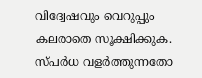വിദ്വേഷവും വെറുപ്പും കലരാതെ സൂക്ഷിക്കുക. സ്പർധ വളർത്തുന്നതോ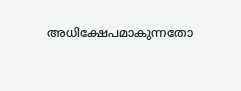അധിക്ഷേപമാകുന്നതോ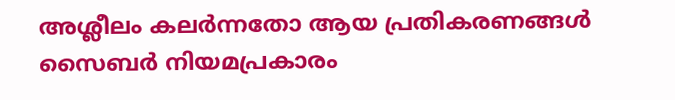അശ്ലീലം കലർന്നതോ ആയ പ്രതികരണങ്ങൾ സൈബർ നിയമപ്രകാരം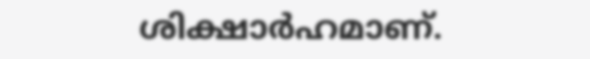ശിക്ഷാർഹമാണ്.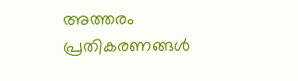അത്തരം പ്രതികരണങ്ങൾ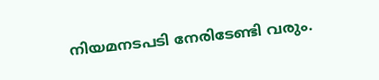നിയമനടപടി നേരിടേണ്ടി വരും.